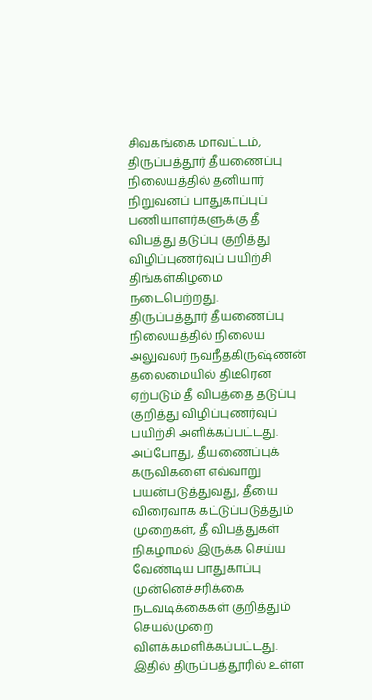சிவகங்கை மாவட்டம், திருப்பத்தூர் தீயணைப்பு நிலையத்தில் தனியார் நிறுவனப் பாதுகாப்புப் பணியாளர்களுக்கு தீ விபத்து தடுப்பு குறித்து விழிப்புணர்வுப் பயிற்சி திங்கள்கிழமை நடைபெற்றது.
திருப்பத்தூர் தீயணைப்பு நிலையத்தில் நிலைய அலுவலர் நவநீதகிருஷ்ணன் தலைமையில் திடீரென ஏற்படும் தீ விபத்தை தடுப்பு குறித்து விழிப்புணர்வுப் பயிற்சி அளிக்கப்பட்டது. அப்போது, தீயணைப்புக் கருவிகளை எவ்வாறு பயன்படுத்துவது, தீயை விரைவாக கட்டுப்படுத்தும் முறைகள், தீ விபத்துகள் நிகழாமல் இருக்க செய்ய வேண்டிய பாதுகாப்பு முன்னெச்சரிக்கை நடவடிக்கைகள் குறித்தும் செயல்முறை விளக்கமளிக்கப்பட்டது.
இதில் திருப்பத்தூரில் உள்ள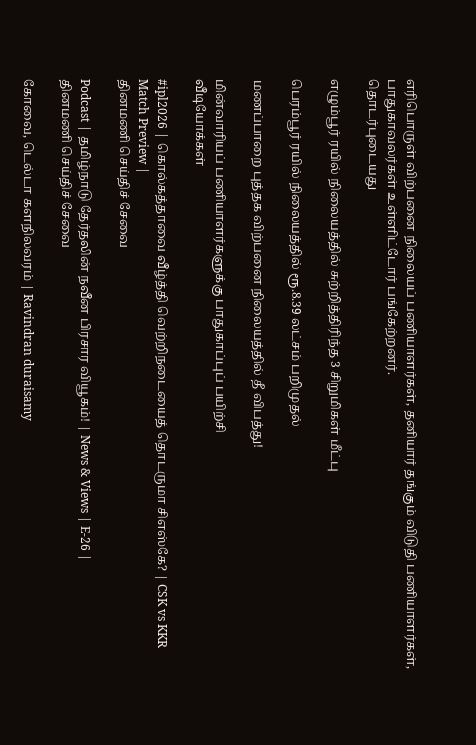எரிபொருள் விற்பனை நிலையப் பணியாளர்கள், தனியார் தங்கும் விடுதி பணியாளர்கள், பாதுகாவலர்கள் உள்ளிட்டோர் பங்கேற்றனர்.
தொடர்புடையது

எழும்பூர் ரயில் நிலையத்தில் சுற்றித்திரிந்த 3 சிறுமிகள் மீட்பு

பெரம்பூர் ரயில் நிலையத்தில் ரூ.8.39 லட்சம் பறிமுதல்

மணப்பாறை புத்தக விற்பனை நிலையத்தில் தீ விபத்து!

மின்வாரியப் பணியாளர்களுக்கு பாதுகாப்புப் பயிற்சி
வீடியோக்கள்

#ipl2026 | கொல்கத்தாவை வீழ்த்தி வெற்றிநடையைத் தொடருமா சிஎஸ்கே? | CSK vs KKR Match Preview |
தினமணி செய்திச் சேவை

Podcast | தமிழ்நாடு தேர்தலின் நவீன பிரசார வியூகம்! | News & Views | E-26 |
தினமணி செய்திச் சேவை

கோவை, டெல்டா களநிலவரம் | Ravindran duraisamy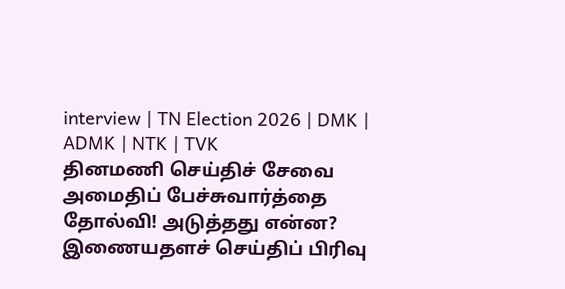interview | TN Election 2026 | DMK | ADMK | NTK | TVK
தினமணி செய்திச் சேவை
அமைதிப் பேச்சுவார்த்தை தோல்வி! அடுத்தது என்ன?
இணையதளச் செய்திப் பிரிவு